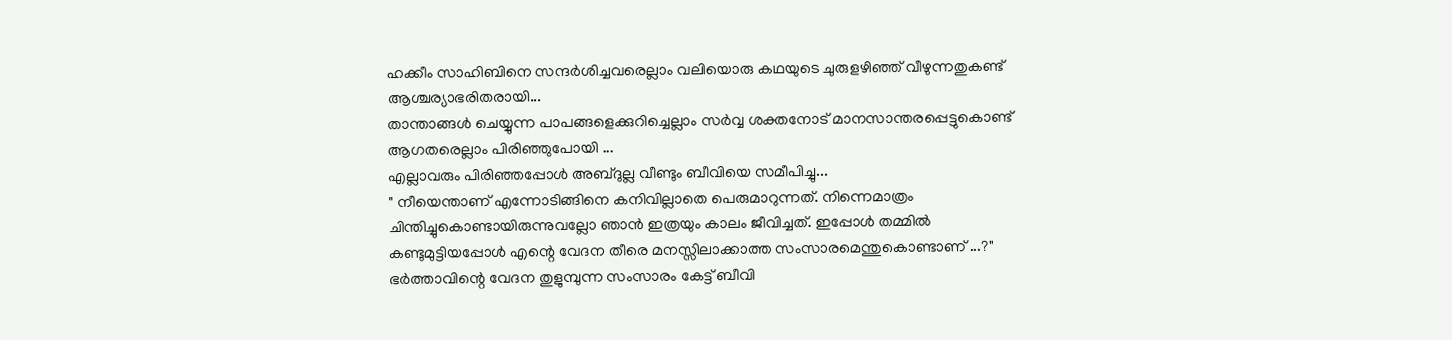ഹക്കീം സാഹിബിനെ സന്ദർശിച്ചവരെല്ലാം വലിയൊരു കഥയുടെ ചുരുളഴിഞ്ഞ് വീഴുന്നതുകണ്ട് ആശ്ചര്യാഭരിതരായി...
താന്താങ്ങൾ ചെയ്യുന്ന പാപങ്ങളെക്കുറിച്ചെല്ലാം സർവ്വ ശക്തനോട് മാനസാന്തരപ്പെട്ടുകൊണ്ട് ആഗതരെല്ലാം പിരിഞ്ഞുപോയി ...
എല്ലാവരും പിരിഞ്ഞപ്പോൾ അബ്ദുല്ല വീണ്ടും ബീവിയെ സമീപിച്ചു...
" നീയെന്താണ് എന്നോടിങ്ങിനെ കനിവില്ലാതെ പെരുമാറുന്നത്. നിന്നെമാത്രം ചിന്തിച്ചുകൊണ്ടായിരുന്നുവല്ലോ ഞാൻ ഇത്രയും കാലം ജീവിച്ചത്. ഇപ്പോൾ തമ്മിൽ കണ്ടുമുട്ടിയപ്പോൾ എന്റെ വേദന തീരെ മനസ്സിലാക്കാത്ത സംസാരമെന്തുകൊണ്ടാണ് ...?"
ഭർത്താവിന്റെ വേദന തുളുമ്പുന്ന സംസാരം കേട്ട് ബീവി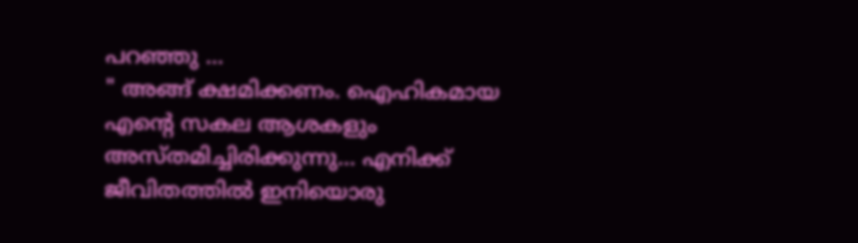പറഞ്ഞു ...
" അങ്ങ് ക്ഷമിക്കണം. ഐഹികമായ എന്റെ സകല ആശകളും അസ്തമിച്ചിരിക്കുന്നു... എനിക്ക് ജീവിതത്തിൽ ഇനിയൊരു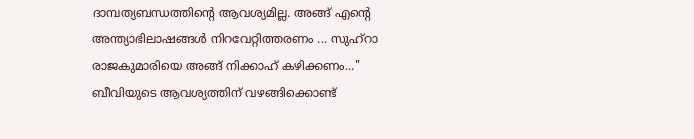ദാമ്പത്യബന്ധത്തിന്റെ ആവശ്യമില്ല. അങ്ങ് എന്റെ അന്ത്യാഭിലാഷങ്ങൾ നിറവേറ്റിത്തരണം ... സുഹ്റാ രാജകുമാരിയെ അങ്ങ് നിക്കാഹ് കഴിക്കണം..."
ബീവിയുടെ ആവശ്യത്തിന് വഴങ്ങിക്കൊണ്ട്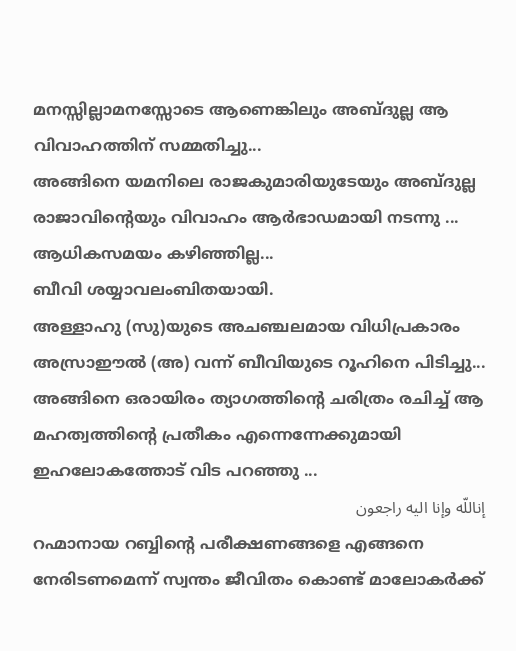മനസ്സില്ലാമനസ്സോടെ ആണെങ്കിലും അബ്ദുല്ല ആ വിവാഹത്തിന് സമ്മതിച്ചു...
അങ്ങിനെ യമനിലെ രാജകുമാരിയുടേയും അബ്ദുല്ല രാജാവിന്റെയും വിവാഹം ആർഭാഡമായി നടന്നു ...
ആധികസമയം കഴിഞ്ഞില്ല...
ബീവി ശയ്യാവലംബിതയായി.
അള്ളാഹു (സു)യുടെ അചഞ്ചലമായ വിധിപ്രകാരം അസ്രാഈൽ (അ) വന്ന് ബീവിയുടെ റൂഹിനെ പിടിച്ചു...
അങ്ങിനെ ഒരായിരം ത്യാഗത്തിന്റെ ചരിത്രം രചിച്ച് ആ മഹത്വത്തിന്റെ പ്രതീകം എന്നെന്നേക്കുമായി ഇഹലോകത്തോട് വിട പറഞ്ഞു ...
إناللّه وإنا اليه راجعون
റഹ്മാനായ റബ്ബിന്റെ പരീക്ഷണങ്ങളെ എങ്ങനെ നേരിടണമെന്ന് സ്വന്തം ജീവിതം കൊണ്ട് മാലോകർക്ക്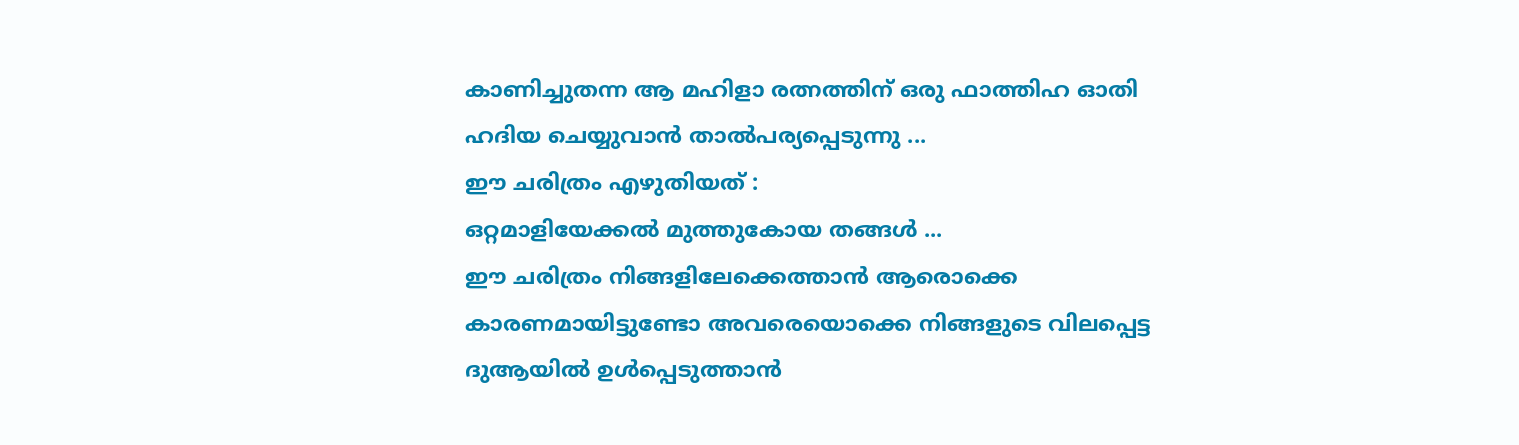കാണിച്ചുതന്ന ആ മഹിളാ രത്നത്തിന് ഒരു ഫാത്തിഹ ഓതി ഹദിയ ചെയ്യുവാൻ താൽപര്യപ്പെടുന്നു ...
ഈ ചരിത്രം എഴുതിയത് :
ഒറ്റമാളിയേക്കൽ മുത്തുകോയ തങ്ങൾ ...
ഈ ചരിത്രം നിങ്ങളിലേക്കെത്താൻ ആരൊക്കെ കാരണമായിട്ടുണ്ടോ അവരെയൊക്കെ നിങ്ങളുടെ വിലപ്പെട്ട ദുആയിൽ ഉൾപ്പെടുത്താൻ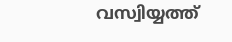വസ്വിയ്യത്ത്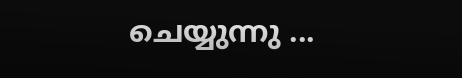ചെയ്യുന്നു ...